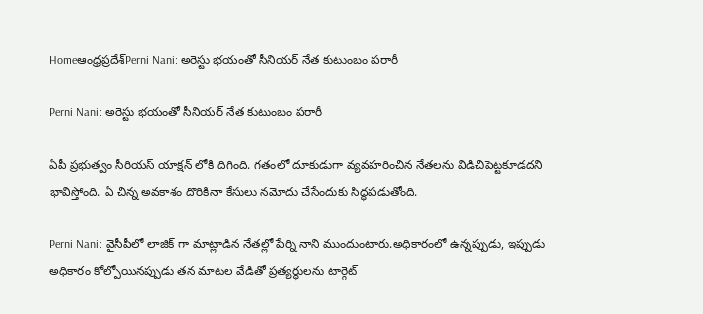Homeఆంధ్రప్రదేశ్‌Perni Nani: అరెస్టు భయంతో సీనియర్ నేత కుటుంబం పరారీ

Perni Nani: అరెస్టు భయంతో సీనియర్ నేత కుటుంబం పరారీ

ఏపీ ప్రభుత్వం సీరియస్ యాక్షన్ లోకి దిగింది. గతంలో దూకుడుగా వ్యవహరించిన నేతలను విడిచిపెట్టకూడదని భావిస్తోంది. ఏ చిన్న అవకాశం దొరికినా కేసులు నమోదు చేసేందుకు సిద్ధపడుతోంది.

Perni Nani: వైసీపీలో లాజిక్ గా మాట్లాడిన నేతల్లో పేర్ని నాని ముందుంటారు.అధికారంలో ఉన్నప్పుడు, ఇప్పుడు అధికారం కోల్పోయినప్పుడు తన మాటల వేడితో ప్రత్యర్థులను టార్గెట్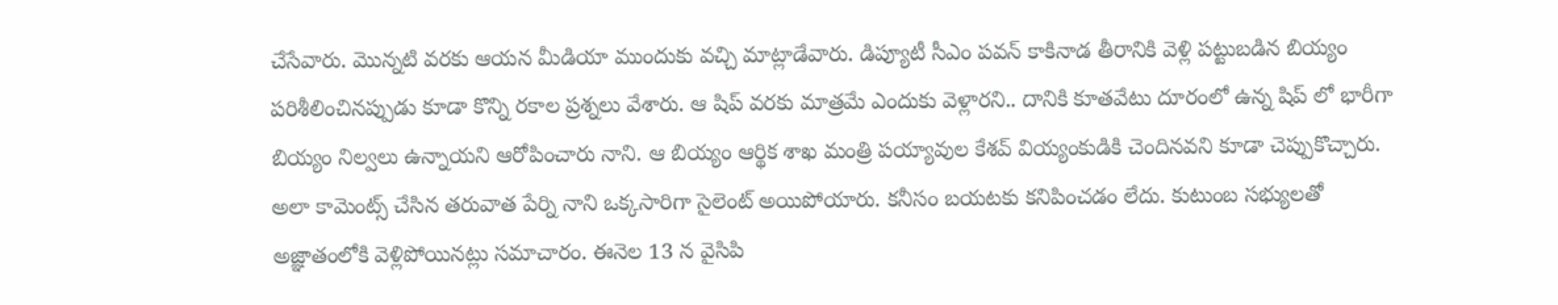చేసేవారు. మొన్నటి వరకు ఆయన మీడియా ముందుకు వచ్చి మాట్లాడేవారు. డిప్యూటీ సీఎం పవన్ కాకినాడ తీరానికి వెళ్లి పట్టుబడిన బియ్యం పరిశీలించినప్పుడు కూడా కొన్ని రకాల ప్రశ్నలు వేశారు. ఆ షిప్ వరకు మాత్రమే ఎందుకు వెళ్లారని.. దానికి కూతవేటు దూరంలో ఉన్న షిప్ లో భారీగా బియ్యం నిల్వలు ఉన్నాయని ఆరోపించారు నాని. ఆ బియ్యం ఆర్థిక శాఖ మంత్రి పయ్యావుల కేశవ్ వియ్యంకుడికి చెందినవని కూడా చెప్పుకొచ్చారు. అలా కామెంట్స్ చేసిన తరువాత పేర్ని నాని ఒక్కసారిగా సైలెంట్ అయిపోయారు. కనీసం బయటకు కనిపించడం లేదు. కుటుంబ సభ్యులతో అజ్ఞాతంలోకి వెళ్లిపోయినట్లు సమాచారం. ఈనెల 13 న వైసిపి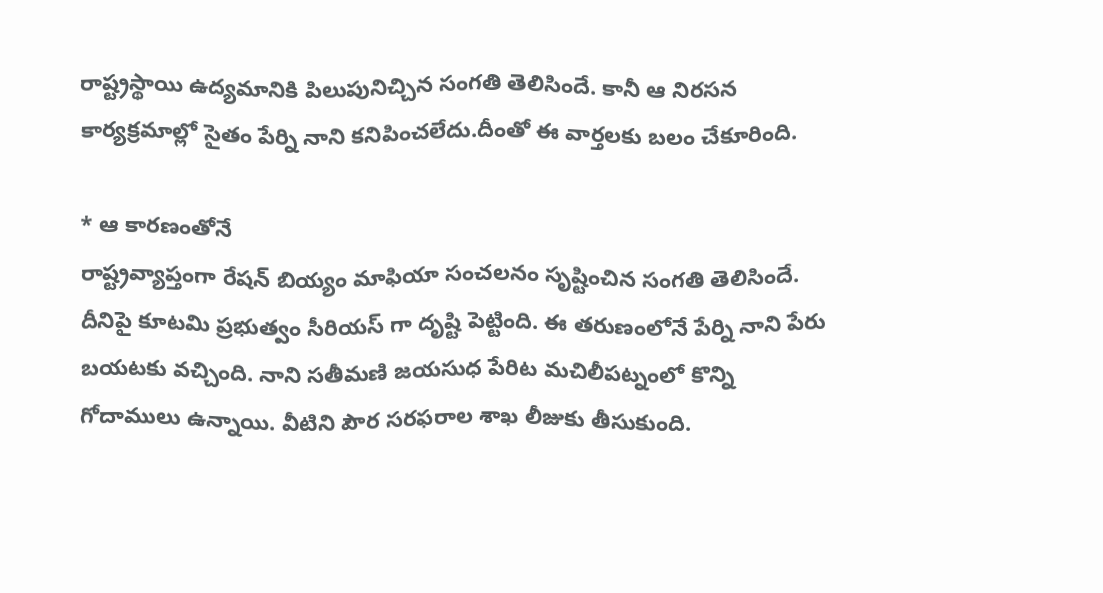రాష్ట్రస్థాయి ఉద్యమానికి పిలుపునిచ్చిన సంగతి తెలిసిందే. కానీ ఆ నిరసన కార్యక్రమాల్లో సైతం పేర్ని నాని కనిపించలేదు.దీంతో ఈ వార్తలకు బలం చేకూరింది.

* ఆ కారణంతోనే
రాష్ట్రవ్యాప్తంగా రేషన్ బియ్యం మాఫియా సంచలనం సృష్టించిన సంగతి తెలిసిందే. దీనిపై కూటమి ప్రభుత్వం సీరియస్ గా దృష్టి పెట్టింది. ఈ తరుణంలోనే పేర్ని నాని పేరు బయటకు వచ్చింది. నాని సతీమణి జయసుధ పేరిట మచిలీపట్నంలో కొన్ని గోదాములు ఉన్నాయి. వీటిని పౌర సరఫరాల శాఖ లీజుకు తీసుకుంది.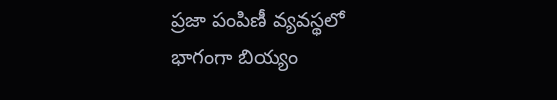ప్రజా పంపిణీ వ్యవస్థలో భాగంగా బియ్యం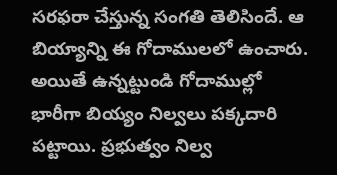సరఫరా చేస్తున్న సంగతి తెలిసిందే. ఆ బియ్యాన్ని ఈ గోదాములలో ఉంచారు. అయితే ఉన్నట్టుండి గోదాముల్లో భారీగా బియ్యం నిల్వలు పక్కదారి పట్టాయి. ప్రభుత్వం నిల్వ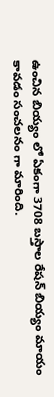ఉంచిన బియ్యం లో ఏకంగా 3708 బస్తాల రేషన్ బియ్యం మాయం కావడం సంచలనం గా మారింది.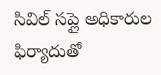సివిల్ సప్లై అధికారుల ఫిర్యాదుతో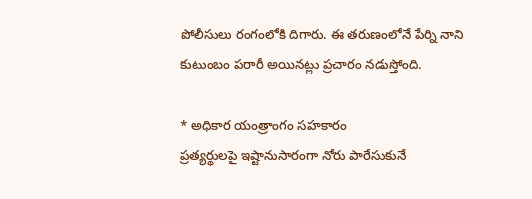పోలీసులు రంగంలోకి దిగారు. ఈ తరుణంలోనే పేర్ని నాని కుటుంబం పరారీ అయినట్లు ప్రచారం నడుస్తోంది.

* అధికార యంత్రాంగం సహకారం
ప్రత్యర్థులపై ఇష్టానుసారంగా నోరు పారేసుకునే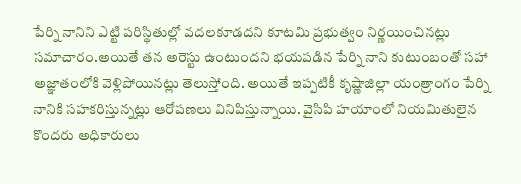పేర్ని నానిని ఎట్టి పరిస్థితుల్లో వదలకూడదని కూటమి ప్రభుత్వం నిర్ణయించినట్లు సమాచారం.అయితే తన అరెస్టు ఉంటుందని భయపడిన పేర్ని నాని కుటుంబంతో సహా అజ్ఞాతంలోకి వెళ్లిపోయినట్లు తెలుస్తోంది. అయితే ఇప్పటికీ కృష్ణాజిల్లా యంత్రాంగం పేర్ని నానికి సహకరిస్తున్నట్లు ఆరోపణలు వినిపిస్తున్నాయి. వైసిపి హయాంలో నియమితులైన కొందరు అధికారులు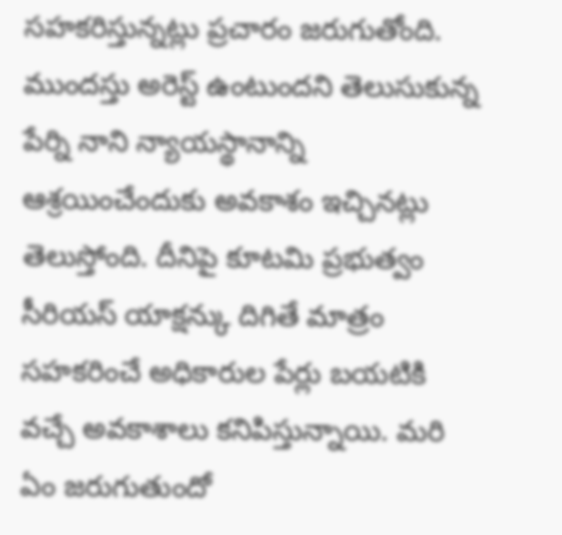సహకరిస్తున్నట్లు ప్రచారం జరుగుతోంది. ముందస్తు అరెస్ట్ ఉంటుందని తెలుసుకున్న పేర్ని నాని న్యాయస్థానాన్ని ఆశ్రయించేందుకు అవకాశం ఇచ్చినట్లు తెలుస్తోంది. దీనిపై కూటమి ప్రభుత్వం సీరియస్ యాక్షన్కు దిగితే మాత్రం సహకరించే అధికారుల పేర్లు బయటికి వచ్చే అవకాశాలు కనిపిస్తున్నాయి. మరి ఏం జరుగుతుందో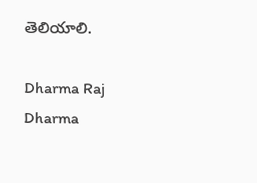తెలియాలి.

Dharma Raj
Dharma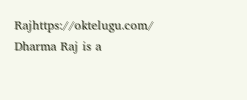Rajhttps://oktelugu.com/
Dharma Raj is a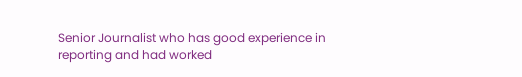Senior Journalist who has good experience in reporting and had worked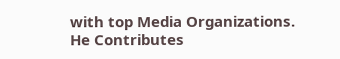with top Media Organizations. He Contributes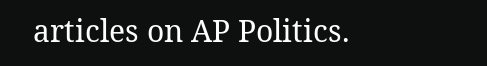articles on AP Politics.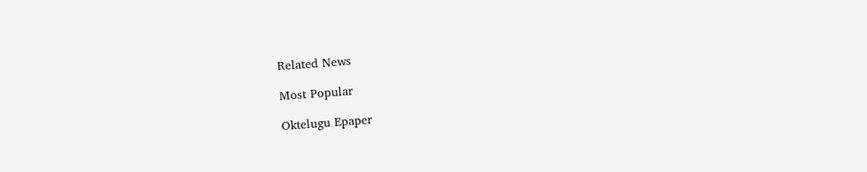Related News

Most Popular

Oktelugu Epaper